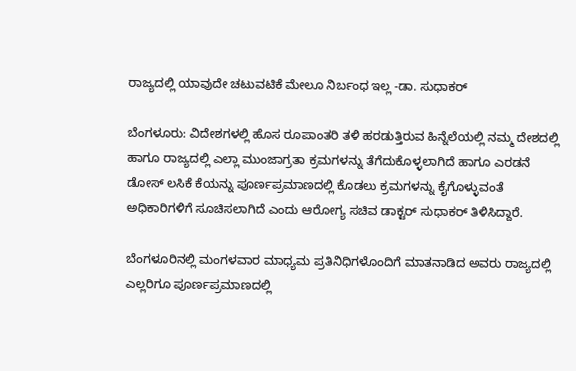ರಾಜ್ಯದಲ್ಲಿ ಯಾವುದೇ ಚಟುವಟಿಕೆ ಮೇಲೂ ನಿರ್ಬಂಧ ಇಲ್ಲ -ಡಾ. ಸುಧಾಕರ್

ಬೆಂಗಳೂರು: ವಿದೇಶಗಳಲ್ಲಿ ಹೊಸ ರೂಪಾಂತರಿ ತಳಿ ಹರಡುತ್ತಿರುವ ಹಿನ್ನೆಲೆಯಲ್ಲಿ ನಮ್ಮ ದೇಶದಲ್ಲಿ ಹಾಗೂ ರಾಜ್ಯದಲ್ಲಿ ಎಲ್ಲಾ ಮುಂಜಾಗ್ರತಾ ಕ್ರಮಗಳನ್ನು ತೆಗೆದುಕೊಳ್ಳಲಾಗಿದೆ ಹಾಗೂ ಎರಡನೆ ಡೋಸ್ ಲಸಿಕೆ ಕೆಯನ್ನು ಪೂರ್ಣಪ್ರಮಾಣದಲ್ಲಿ ಕೊಡಲು ಕ್ರಮಗಳನ್ನು ಕೈಗೊಳ್ಳುವಂತೆ ಅಧಿಕಾರಿಗಳಿಗೆ ಸೂಚಿಸಲಾಗಿದೆ ಎಂದು ಆರೋಗ್ಯ ಸಚಿವ ಡಾಕ್ಟರ್ ಸುಧಾಕರ್ ತಿಳಿಸಿದ್ದಾರೆ.

ಬೆಂಗಳೂರಿನಲ್ಲಿ ಮಂಗಳವಾರ ಮಾಧ್ಯಮ ಪ್ರತಿನಿಧಿಗಳೊಂದಿಗೆ ಮಾತನಾಡಿದ ಅವರು ರಾಜ್ಯದಲ್ಲಿ ಎಲ್ಲರಿಗೂ ಪೂರ್ಣಪ್ರಮಾಣದಲ್ಲಿ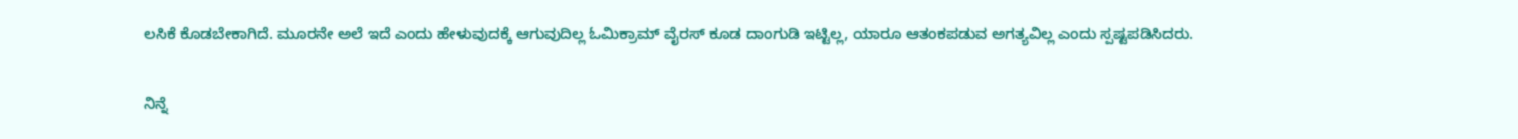ಲಸಿಕೆ ಕೊಡಬೇಕಾಗಿದೆ. ಮೂರನೇ ಅಲೆ ಇದೆ ಎಂದು ಹೇಳುವುದಕ್ಕೆ ಆಗುವುದಿಲ್ಲ ಓಮಿಕ್ರಾಮ್ ವೈರಸ್ ಕೂಡ ದಾಂಗುಡಿ ಇಟ್ಟಿಲ್ಲ, ಯಾರೂ ಆತಂಕಪಡುವ ಅಗತ್ಯವಿಲ್ಲ ಎಂದು ಸ್ಪಷ್ಟಪಡಿಸಿದರು.

ನಿನ್ನೆ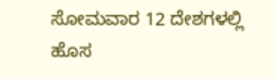ಸೋಮವಾರ 12 ದೇಶಗಳಲ್ಲಿ ಹೊಸ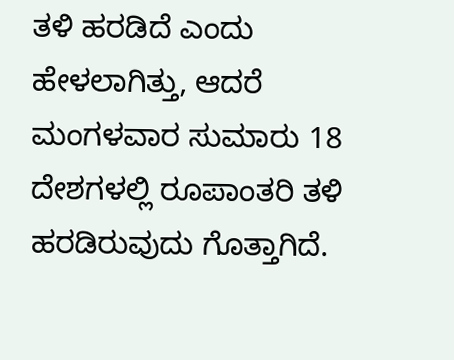ತಳಿ ಹರಡಿದೆ ಎಂದು ಹೇಳಲಾಗಿತ್ತು, ಆದರೆ ಮಂಗಳವಾರ ಸುಮಾರು 18 ದೇಶಗಳಲ್ಲಿ ರೂಪಾಂತರಿ ತಳಿ ಹರಡಿರುವುದು ಗೊತ್ತಾಗಿದೆ.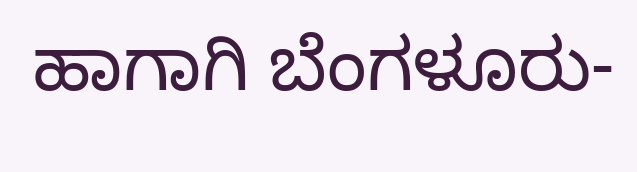ಹಾಗಾಗಿ ಬೆಂಗಳೂರು-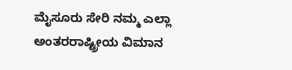ಮೈಸೂರು ಸೇರಿ ನಮ್ಮ ಎಲ್ಲಾ ಅಂತರರಾಷ್ಟ್ರೀಯ ವಿಮಾನ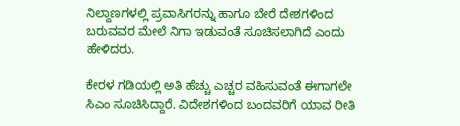ನಿಲ್ದಾಣಗಳಲ್ಲಿ ಪ್ರವಾಸಿಗರನ್ನು ಹಾಗೂ ಬೇರೆ ದೇಶಗಳಿಂದ ಬರುವವರ ಮೇಲೆ ನಿಗಾ ಇಡುವಂತೆ ಸೂಚಿಸಲಾಗಿದೆ ಎಂದು ಹೇಳಿದರು.

ಕೇರಳ ಗಡಿಯಲ್ಲಿ ಅತಿ ಹೆಚ್ಚು ಎಚ್ಚರ ವಹಿಸುವಂತೆ ಈಗಾಗಲೇ ಸಿಎಂ ಸೂಚಿಸಿದ್ದಾರೆ. ವಿದೇಶಗಳಿಂದ ಬಂದವರಿಗೆ ಯಾವ ರೀತಿ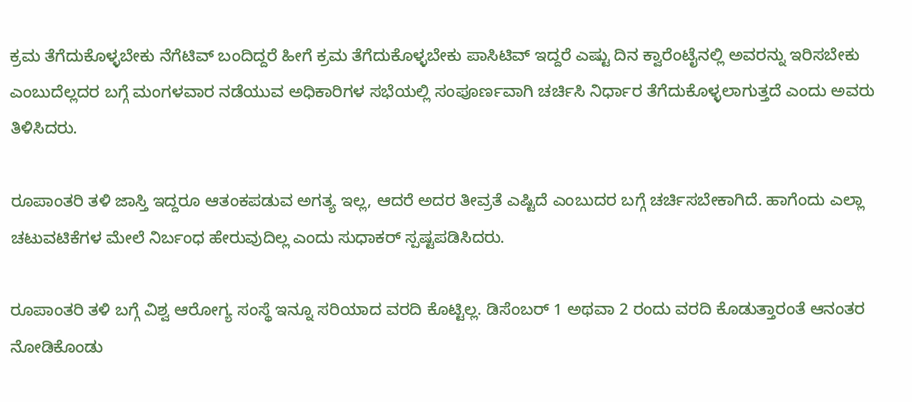ಕ್ರಮ ತೆಗೆದುಕೊಳ್ಳಬೇಕು ನೆಗೆಟಿವ್ ಬಂದಿದ್ದರೆ ಹೀಗೆ ಕ್ರಮ ತೆಗೆದುಕೊಳ್ಳಬೇಕು ಪಾಸಿಟಿವ್ ಇದ್ದರೆ ಎಷ್ಟು ದಿನ ಕ್ವಾರೆಂಟೈನಲ್ಲಿ ಅವರನ್ನು ಇರಿಸಬೇಕು ಎಂಬುದೆಲ್ಲದರ ಬಗ್ಗೆ ಮಂಗಳವಾರ ನಡೆಯುವ ಅಧಿಕಾರಿಗಳ ಸಭೆಯಲ್ಲಿ ಸಂಪೂರ್ಣವಾಗಿ ಚರ್ಚಿಸಿ ನಿರ್ಧಾರ ತೆಗೆದುಕೊಳ್ಳಲಾಗುತ್ತದೆ ಎಂದು ಅವರು ತಿಳಿಸಿದರು.

ರೂಪಾಂತರಿ ತಳಿ ಜಾಸ್ತಿ ಇದ್ದರೂ ಆತಂಕಪಡುವ ಅಗತ್ಯ ಇಲ್ಲ, ಆದರೆ ಅದರ ತೀವ್ರತೆ ಎಷ್ಟಿದೆ ಎಂಬುದರ ಬಗ್ಗೆ ಚರ್ಚಿಸಬೇಕಾಗಿದೆ. ಹಾಗೆಂದು ಎಲ್ಲಾ ಚಟುವಟಿಕೆಗಳ ಮೇಲೆ ನಿರ್ಬಂಧ ಹೇರುವುದಿಲ್ಲ ಎಂದು ಸುಧಾಕರ್ ಸ್ಪಷ್ಟಪಡಿಸಿದರು.

ರೂಪಾಂತರಿ ತಳಿ ಬಗ್ಗೆ ವಿಶ್ವ ಆರೋಗ್ಯ ಸಂಸ್ಥೆ ಇನ್ನೂ ಸರಿಯಾದ ವರದಿ ಕೊಟ್ಟಿಲ್ಲ. ಡಿಸೆಂಬರ್ 1 ಅಥವಾ 2 ರಂದು ವರದಿ ಕೊಡುತ್ತಾರಂತೆ ಆನಂತರ ನೋಡಿಕೊಂಡು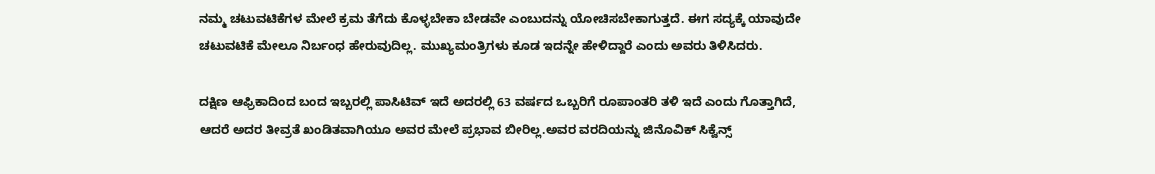ನಮ್ಮ ಚಟುವಟಿಕೆಗಳ ಮೇಲೆ ಕ್ರಮ ತೆಗೆದು ಕೊಳ್ಳಬೇಕಾ ಬೇಡವೇ ಎಂಬುದನ್ನು ಯೋಚಿಸಬೇಕಾಗುತ್ತದೆ. ಈಗ ಸದ್ಯಕ್ಕೆ ಯಾವುದೇ ಚಟುವಟಿಕೆ ಮೇಲೂ ನಿರ್ಬಂಧ ಹೇರುವುದಿಲ್ಲ. ಮುಖ್ಯಮಂತ್ರಿಗಳು ಕೂಡ ಇದನ್ನೇ ಹೇಳಿದ್ದಾರೆ ಎಂದು ಅವರು ತಿಳಿಸಿದರು.

ದಕ್ಷಿಣ ಆಫ್ರಿಕಾದಿಂದ ಬಂದ ಇಬ್ಬರಲ್ಲಿ ಪಾಸಿಟಿವ್ ಇದೆ ಅದರಲ್ಲಿ 63 ವರ್ಷದ ಒಬ್ಬರಿಗೆ ರೂಪಾಂತರಿ ತಳಿ ಇದೆ ಎಂದು ಗೊತ್ತಾಗಿದೆ, ಆದರೆ ಅದರ ತೀವ್ರತೆ ಖಂಡಿತವಾಗಿಯೂ ಅವರ ಮೇಲೆ ಪ್ರಭಾವ ಬೀರಿಲ್ಲ.ಅವರ ವರದಿಯನ್ನು ಜಿನೊವಿಕ್ ಸಿಕ್ವೆನ್ಸ್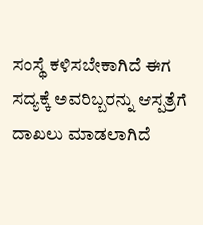ಸಂಸ್ಥೆ ಕಳಿಸಬೇಕಾಗಿದೆ ಈಗ ಸದ್ಯಕ್ಕೆ ಅವರಿಬ್ಬರನ್ನು ಆಸ್ಪತ್ರೆಗೆ ದಾಖಲು ಮಾಡಲಾಗಿದೆ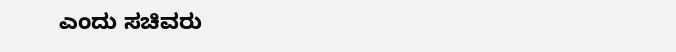ಎಂದು ಸಚಿವರು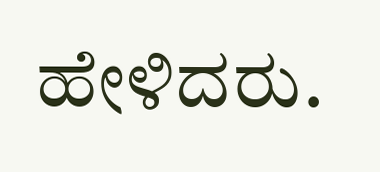ಹೇಳಿದರು.